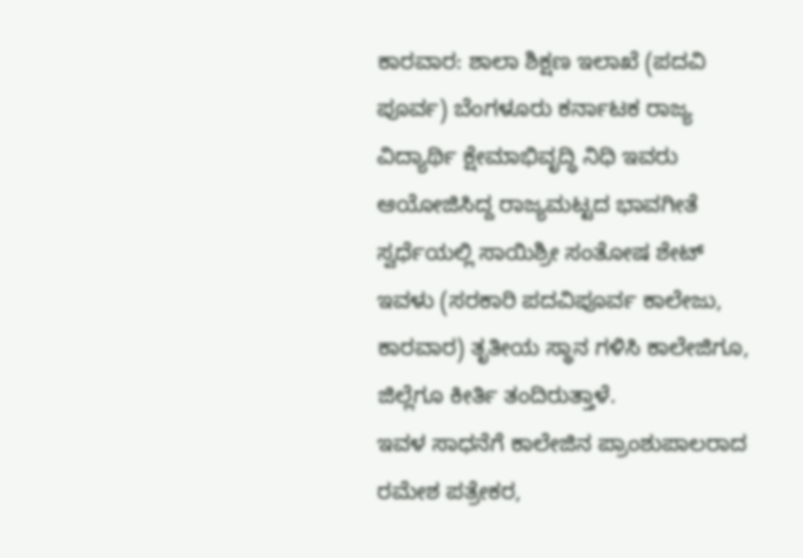ಕಾರವಾರ: ಶಾಲಾ ಶಿಕ್ಷಣ ಇಲಾಖೆ (ಪದವಿ ಪೂರ್ವ) ಬೆಂಗಳೂರು ಕರ್ನಾಟಕ ರಾಜ್ಯ ವಿದ್ಯಾರ್ಥಿ ಕ್ಷೇಮಾಭಿವೃದ್ಧಿ ನಿಧಿ ಇವರು ಆಯೋಜಿಸಿದ್ದ ರಾಜ್ಯಮಟ್ಟದ ಭಾವಗೀತೆ ಸ್ವರ್ಧೆಯಲ್ಲಿ ಸಾಯಿಶ್ರೀ ಸಂತೋಷ ಶೇಟ್ ಇವಳು (ಸರಕಾರಿ ಪದವಿಪೂರ್ವ ಕಾಲೇಜು, ಕಾರವಾರ) ತೃತೀಯ ಸ್ಥಾನ ಗಳಿಸಿ ಕಾಲೇಜಿಗೂ, ಜಿಲ್ಲೆಗೂ ಕೀರ್ತಿ ತಂದಿರುತ್ತಾಳೆ.
ಇವಳ ಸಾಧನೆಗೆ ಕಾಲೇಜಿನ ಪ್ರಾಂಶುಪಾಲರಾದ ರಮೇಶ ಪತ್ರೇಕರ,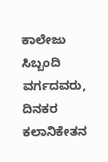ಕಾಲೇಜು ಸಿಬ್ಬಂದಿ ವರ್ಗದವರು, ದಿನಕರ ಕಲಾನಿಕೇತನ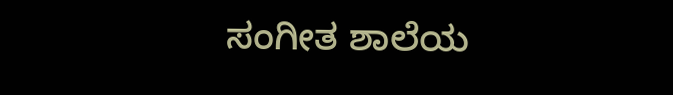ಸಂಗೀತ ಶಾಲೆಯ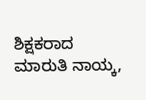ಶಿಕ್ಷಕರಾದ ಮಾರುತಿ ನಾಯ್ಕ,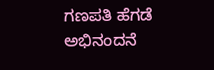ಗಣಪತಿ ಹೆಗಡೆ ಅಭಿನಂದನೆ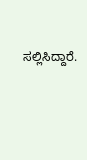ಸಲ್ಲಿಸಿದ್ದಾರೆ.